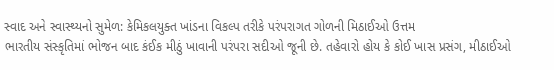સ્વાદ અને સ્વાસ્થ્યનો સુમેળ: કેમિકલયુક્ત ખાંડના વિકલ્પ તરીકે પરંપરાગત ગોળની મિઠાઈઓ ઉત્તમ
ભારતીય સંસ્કૃતિમાં ભોજન બાદ કંઈક મીઠું ખાવાની પરંપરા સદીઓ જૂની છે. તહેવારો હોય કે કોઈ ખાસ પ્રસંગ, મીઠાઈઓ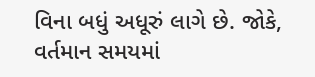વિના બધું અધૂરું લાગે છે. જોકે, વર્તમાન સમયમાં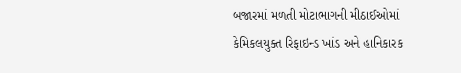બજારમાં મળતી મોટાભાગની મીઠાઈઓમાં કેમિકલયુક્ત રિફાઇન્ડ ખાંડ અને હાનિકારક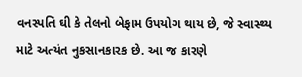વનસ્પતિ ઘી કે તેલનો બેફામ ઉપયોગ થાય છે, જે સ્વાસ્થ્ય માટે અત્યંત નુકસાનકારક છે. આ જ કારણે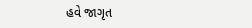હવે જાગૃત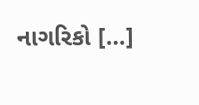નાગરિકો […]